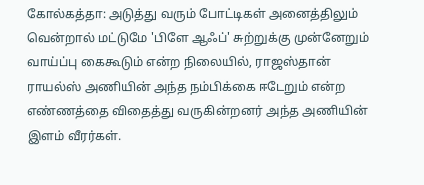கோல்கத்தா: அடுத்து வரும் போட்டிகள் அனைத்திலும் வென்றால் மட்டுமே 'பிளே ஆஃப்' சுற்றுக்கு முன்னேறும் வாய்ப்பு கைகூடும் என்ற நிலையில், ராஜஸ்தான் ராயல்ஸ் அணியின் அந்த நம்பிக்கை ஈடேறும் என்ற எண்ணத்தை விதைத்து வருகின்றனர் அந்த அணியின் இளம் வீரர்கள்.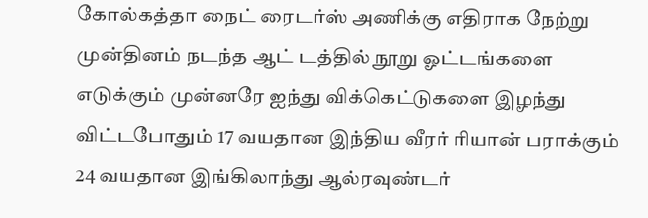கோல்கத்தா நைட் ரைடர்ஸ் அணிக்கு எதிராக நேற்று முன்தினம் நடந்த ஆட் டத்தில் நூறு ஓட்டங்களை எடுக்கும் முன்னரே ஐந்து விக்கெட்டுகளை இழந்து விட்டபோதும் 17 வயதான இந்திய வீரர் ரியான் பராக்கும் 24 வயதான இங்கிலாந்து ஆல்ரவுண்டர்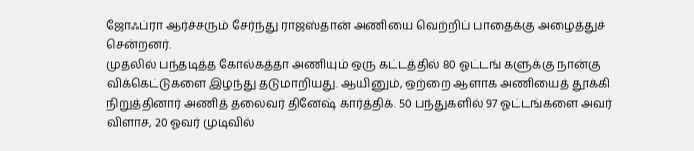ஜோஃப்ரா ஆர்ச்சரும் சேர்ந்து ராஜஸ்தான் அணியை வெற்றிப் பாதைக்கு அழைத்துச் சென்றனர்.
முதலில் பந்தடித்த கோல்கத்தா அணியும் ஒரு கட்டத்தில் 80 ஓட்டங் களுக்கு நான்கு விக்கெட்டுகளை இழந்து தடுமாறியது. ஆயினும், ஒற்றை ஆளாக அணியைத் தூக்கி நிறுத்தினார் அணித் தலைவர் தினேஷ் கார்த்திக். 50 பந்துகளில் 97 ஓட்டங்களை அவர் விளாச, 20 ஓவர் முடிவில்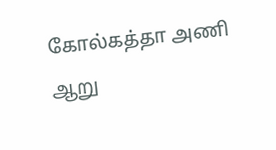கோல்கத்தா அணி ஆறு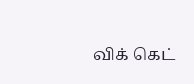விக் கெட்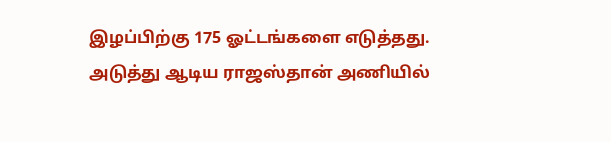இழப்பிற்கு 175 ஓட்டங்களை எடுத்தது.
அடுத்து ஆடிய ராஜஸ்தான் அணியில்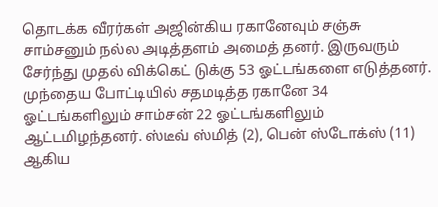தொடக்க வீரர்கள் அஜின்கிய ரகானேவும் சஞ்சு சாம்சனும் நல்ல அடித்தளம் அமைத் தனர். இருவரும் சேர்ந்து முதல் விக்கெட் டுக்கு 53 ஓட்டங்களை எடுத்தனர்.
முந்தைய போட்டியில் சதமடித்த ரகானே 34 ஓட்டங்களிலும் சாம்சன் 22 ஓட்டங்களிலும் ஆட்டமிழந்தனர். ஸ்டீவ் ஸ்மித் (2), பென் ஸ்டோக்ஸ் (11) ஆகிய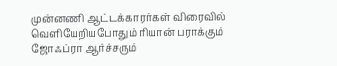முன்னணி ஆட்டக்காரர்கள் விரைவில் வெளியேறியபோதும் ரியான் பராக்கும் ஜோஃப்ரா ஆர்ச்சரும்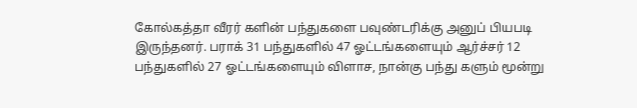கோல்கத்தா வீரர் களின் பந்துகளை பவுண்டரிக்கு அனுப் பியபடி இருந்தனர். பராக் 31 பந்துகளில் 47 ஓட்டங்களையும் ஆர்ச்சர் 12 பந்துகளில் 27 ஓட்டங்களையும் விளாச, நான்கு பந்து களும் மூன்று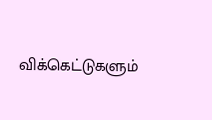விக்கெட்டுகளும்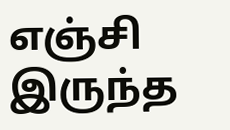எஞ்சி இருந்த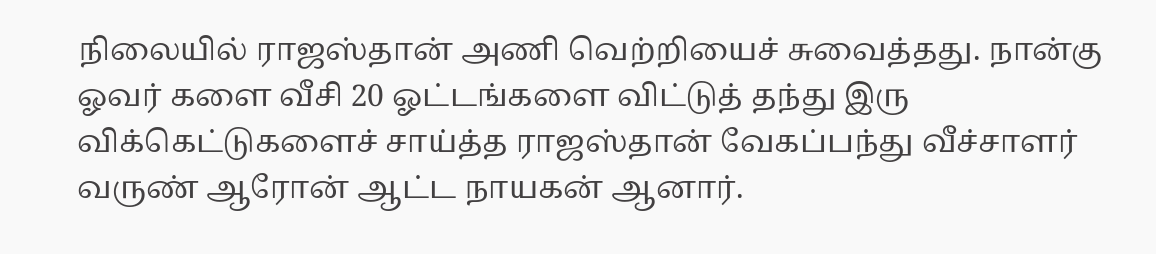நிலையில் ராஜஸ்தான் அணி வெற்றியைச் சுவைத்தது. நான்கு ஓவர் களை வீசி 20 ஓட்டங்களை விட்டுத் தந்து இரு விக்கெட்டுகளைச் சாய்த்த ராஜஸ்தான் வேகப்பந்து வீச்சாளர் வருண் ஆரோன் ஆட்ட நாயகன் ஆனார்.